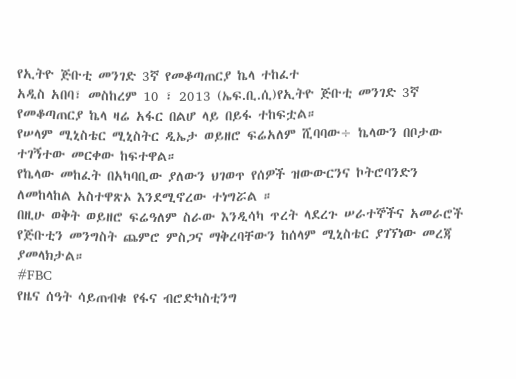የኢትዮ ጅቡቲ መንገድ 3ኛ የመቆጣጠርያ ኬላ ተከፈተ
አዲስ አበባ፣ መስከረም 10 ፣ 2013 (ኤፍ.ቢ.ሲ)የኢትዮ ጅቡቲ መንገድ 3ኛ የመቆጣጠርያ ኬላ ዛሬ አፋር በልሆ ላይ በይፋ ተከፍቷል።
የሠላም ሚኒስቴር ሚኒስትር ዲኤታ ወይዘሮ ፍሬአለም ሺባባው÷ ኬላውን በቦታው ተገኝተው መርቀው ከፍተዋል።
የኬላው መከፈት በአካባቢው ያለውን ህገወጥ የሰዎች ዝውውርንና ኮትሮባንድን ለመከላከል አስተዋጽኦ እንደሚኖረው ተነግሯል ።
በዚሁ ወቅት ወይዘሮ ፍሬዓለም ስራው እንዲሳካ ጥረት ላደረጉ ሠራተኞችና አመራሮች የጅቡቲን መንግስት ጨምሮ ምስጋና ማቅረባቸውን ከሰላም ሚኒስቴር ያገኘነው መረጃ ያመላክታል።
#FBC
የዜና ሰዓት ሳይጠብቁ የፋና ብሮድካስቲንግ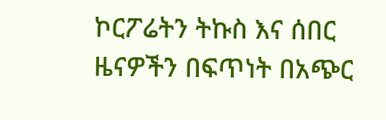ኮርፖሬትን ትኩስ እና ሰበር ዜናዎችን በፍጥነት በአጭር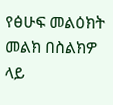የፅሁፍ መልዕክት መልክ በስልክዎ ላይ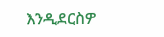እንዲደርስዎ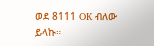ወደ 8111 OK ብለው ይላኩ።